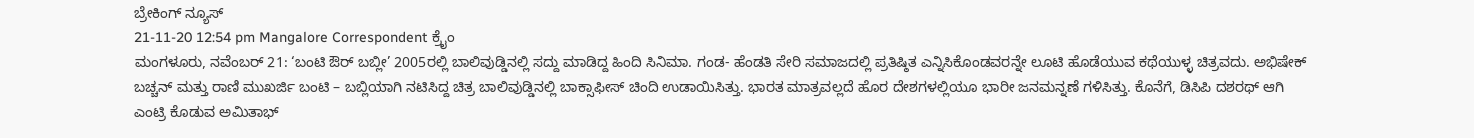ಬ್ರೇಕಿಂಗ್ ನ್ಯೂಸ್
21-11-20 12:54 pm Mangalore Correspondent ಕ್ರೈಂ
ಮಂಗಳೂರು, ನವೆಂಬರ್ 21: ‘ಬಂಟಿ ಔರ್ ಬಬ್ಲೀ’ 2005ರಲ್ಲಿ ಬಾಲಿವುಡ್ಡಿನಲ್ಲಿ ಸದ್ದು ಮಾಡಿದ್ದ ಹಿಂದಿ ಸಿನಿಮಾ. ಗಂಡ- ಹೆಂಡತಿ ಸೇರಿ ಸಮಾಜದಲ್ಲಿ ಪ್ರತಿಷ್ಠಿತ ಎನ್ನಿಸಿಕೊಂಡವರನ್ನೇ ಲೂಟಿ ಹೊಡೆಯುವ ಕಥೆಯುಳ್ಳ ಚಿತ್ರವದು. ಅಭಿಷೇಕ್ ಬಚ್ಚನ್ ಮತ್ತು ರಾಣಿ ಮುಖರ್ಜಿ ಬಂಟಿ – ಬಬ್ಲಿಯಾಗಿ ನಟಿಸಿದ್ದ ಚಿತ್ರ ಬಾಲಿವುಡ್ಡಿನಲ್ಲಿ ಬಾಕ್ಸಾಫೀಸ್ ಚಿಂದಿ ಉಡಾಯಿಸಿತ್ತು. ಭಾರತ ಮಾತ್ರವಲ್ಲದೆ ಹೊರ ದೇಶಗಳಲ್ಲಿಯೂ ಭಾರೀ ಜನಮನ್ನಣೆ ಗಳಿಸಿತ್ತು. ಕೊನೆಗೆ, ಡಿಸಿಪಿ ದಶರಥ್ ಆಗಿ ಎಂಟ್ರಿ ಕೊಡುವ ಅಮಿತಾಭ್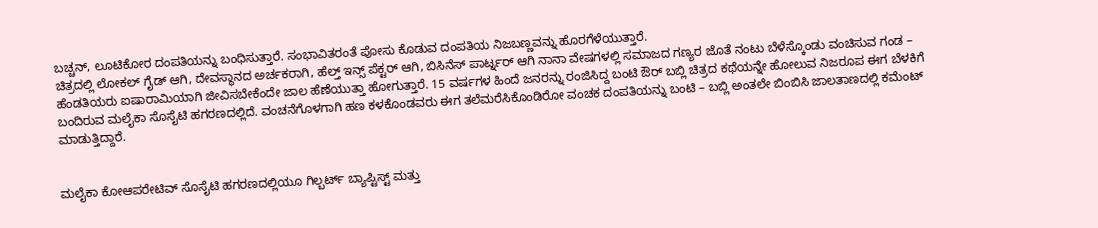ಬಚ್ಚನ್, ಲೂಟಿಕೋರ ದಂಪತಿಯನ್ನು ಬಂಧಿಸುತ್ತಾರೆ. ಸಂಭಾವಿತರಂತೆ ಪೋಸು ಕೊಡುವ ದಂಪತಿಯ ನಿಜಬಣ್ಣವನ್ನು ಹೊರಗೆಳೆಯುತ್ತಾರೆ.
ಚಿತ್ರದಲ್ಲಿ ಲೋಕಲ್ ಗೈಡ್ ಆಗಿ, ದೇವಸ್ಥಾನದ ಅರ್ಚಕರಾಗಿ, ಹೆಲ್ತ್ ಇನ್ಸ್ ಪೆಕ್ಟರ್ ಆಗಿ, ಬಿಸಿನೆಸ್ ಪಾರ್ಟ್ನರ್ ಆಗಿ ನಾನಾ ವೇಷಗಳಲ್ಲಿ ಸಮಾಜದ ಗಣ್ಯರ ಜೊತೆ ನಂಟು ಬೆಳೆಸ್ಕೊಂಡು ವಂಚಿಸುವ ಗಂಡ – ಹೆಂಡತಿಯರು ಐಷಾರಾಮಿಯಾಗಿ ಜೀವಿಸಬೇಕೆಂದೇ ಜಾಲ ಹೆಣೆಯುತ್ತಾ ಹೋಗುತ್ತಾರೆ. 15 ವರ್ಷಗಳ ಹಿಂದೆ ಜನರನ್ನು ರಂಜಿಸಿದ್ದ ಬಂಟಿ ಔರ್ ಬಬ್ಲಿ ಚಿತ್ರದ ಕಥೆಯನ್ನೇ ಹೋಲುವ ನಿಜರೂಪ ಈಗ ಬೆಳಕಿಗೆ ಬಂದಿರುವ ಮಲೈಕಾ ಸೊಸೈಟಿ ಹಗರಣದಲ್ಲಿದೆ. ವಂಚನೆಗೊಳಗಾಗಿ ಹಣ ಕಳಕೊಂಡವರು ಈಗ ತಲೆಮರೆಸಿಕೊಂಡಿರೋ ವಂಚಕ ದಂಪತಿಯನ್ನು ಬಂಟಿ – ಬಬ್ಲಿ ಅಂತಲೇ ಬಿಂಬಿಸಿ ಜಾಲತಾಣದಲ್ಲಿ ಕಮೆಂಟ್ ಮಾಡುತ್ತಿದ್ದಾರೆ.


ಮಲೈಕಾ ಕೋಆಪರೇಟಿವ್ ಸೊಸೈಟಿ ಹಗರಣದಲ್ಲಿಯೂ ಗಿಲ್ಬರ್ಟ್ ಬ್ಯಾಪ್ಟಿಸ್ಟ್ ಮತ್ತು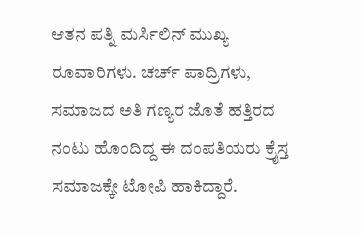ಆತನ ಪತ್ನಿ ಮರ್ಸಿಲಿನ್ ಮುಖ್ಯ ರೂವಾರಿಗಳು. ಚರ್ಚ್ ಪಾದ್ರಿಗಳು, ಸಮಾಜದ ಅತಿ ಗಣ್ಯರ ಜೊತೆ ಹತ್ತಿರದ ನಂಟು ಹೊಂದಿದ್ದ ಈ ದಂಪತಿಯರು ಕ್ರೈಸ್ತ ಸಮಾಜಕ್ಕೇ ಟೋಪಿ ಹಾಕಿದ್ದಾರೆ.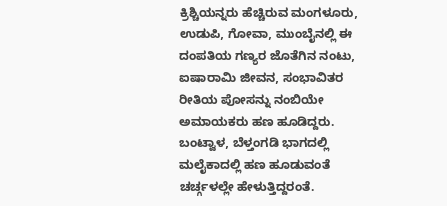ಕ್ರಿಶ್ಚಿಯನ್ನರು ಹೆಚ್ಚಿರುವ ಮಂಗಳೂರು, ಉಡುಪಿ, ಗೋವಾ, ಮುಂಬೈನಲ್ಲಿ ಈ ದಂಪತಿಯ ಗಣ್ಯರ ಜೊತೆಗಿನ ನಂಟು, ಐಷಾರಾಮಿ ಜೀವನ, ಸಂಭಾವಿತರ ರೀತಿಯ ಪೋಸನ್ನು ನಂಬಿಯೇ ಅಮಾಯಕರು ಹಣ ಹೂಡಿದ್ದರು. ಬಂಟ್ವಾಳ, ಬೆಳ್ತಂಗಡಿ ಭಾಗದಲ್ಲಿ ಮಲೈಕಾದಲ್ಲಿ ಹಣ ಹೂಡುವಂತೆ ಚರ್ಚ್ಗಳಲ್ಲೇ ಹೇಳುತ್ತಿದ್ದರಂತೆ.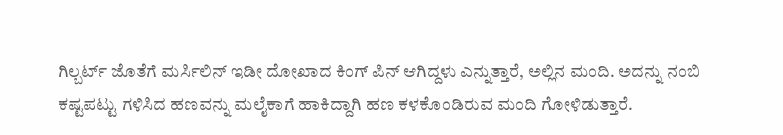ಗಿಲ್ಬರ್ಟ್ ಜೊತೆಗೆ ಮರ್ಸಿಲಿನ್ ಇಡೀ ದೋಖಾದ ಕಿಂಗ್ ಪಿನ್ ಆಗಿದ್ದಳು ಎನ್ನುತ್ತಾರೆ, ಅಲ್ಲಿನ ಮಂದಿ. ಅದನ್ನು ನಂಬಿ ಕಷ್ಟಪಟ್ಟು ಗಳಿಸಿದ ಹಣವನ್ನು ಮಲೈಕಾಗೆ ಹಾಕಿದ್ದಾಗಿ ಹಣ ಕಳಕೊಂಡಿರುವ ಮಂದಿ ಗೋಳಿಡುತ್ತಾರೆ.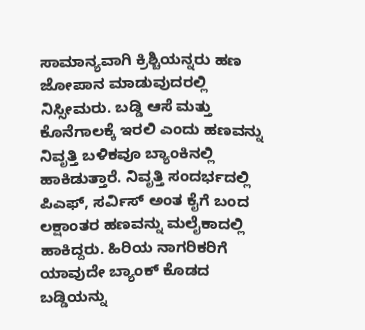ಸಾಮಾನ್ಯವಾಗಿ ಕ್ರಿಶ್ಚಿಯನ್ನರು ಹಣ ಜೋಪಾನ ಮಾಡುವುದರಲ್ಲಿ ನಿಸ್ಸೀಮರು. ಬಡ್ಡಿ ಆಸೆ ಮತ್ತು ಕೊನೆಗಾಲಕ್ಕೆ ಇರಲಿ ಎಂದು ಹಣವನ್ನು ನಿವೃತ್ತಿ ಬಳಿಕವೂ ಬ್ಯಾಂಕಿನಲ್ಲಿ ಹಾಕಿಡುತ್ತಾರೆ. ನಿವೃತ್ತಿ ಸಂದರ್ಭದಲ್ಲಿ ಪಿಎಫ್, ಸರ್ವಿಸ್ ಅಂತ ಕೈಗೆ ಬಂದ ಲಕ್ಷಾಂತರ ಹಣವನ್ನು ಮಲೈಕಾದಲ್ಲಿ ಹಾಕಿದ್ದರು. ಹಿರಿಯ ನಾಗರಿಕರಿಗೆ ಯಾವುದೇ ಬ್ಯಾಂಕ್ ಕೊಡದ ಬಡ್ಡಿಯನ್ನು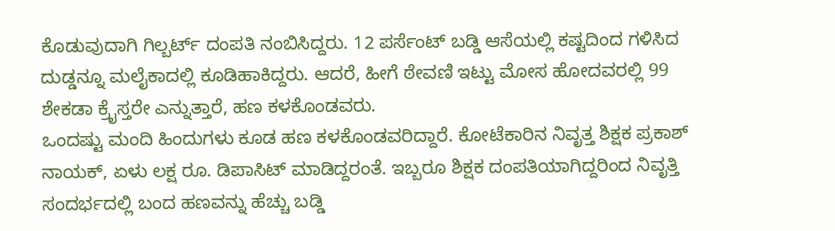ಕೊಡುವುದಾಗಿ ಗಿಲ್ಬರ್ಟ್ ದಂಪತಿ ನಂಬಿಸಿದ್ದರು. 12 ಪರ್ಸೆಂಟ್ ಬಡ್ಡಿ ಆಸೆಯಲ್ಲಿ ಕಷ್ಟದಿಂದ ಗಳಿಸಿದ ದುಡ್ಡನ್ನೂ ಮಲೈಕಾದಲ್ಲಿ ಕೂಡಿಹಾಕಿದ್ದರು. ಆದರೆ, ಹೀಗೆ ಠೇವಣಿ ಇಟ್ಟು ಮೋಸ ಹೋದವರಲ್ಲಿ 99 ಶೇಕಡಾ ಕ್ರೈಸ್ತರೇ ಎನ್ನುತ್ತಾರೆ, ಹಣ ಕಳಕೊಂಡವರು.
ಒಂದಷ್ಟು ಮಂದಿ ಹಿಂದುಗಳು ಕೂಡ ಹಣ ಕಳಕೊಂಡವರಿದ್ದಾರೆ. ಕೋಟೆಕಾರಿನ ನಿವೃತ್ತ ಶಿಕ್ಷಕ ಪ್ರಕಾಶ್ ನಾಯಕ್, ಏಳು ಲಕ್ಷ ರೂ. ಡಿಪಾಸಿಟ್ ಮಾಡಿದ್ದರಂತೆ. ಇಬ್ಬರೂ ಶಿಕ್ಷಕ ದಂಪತಿಯಾಗಿದ್ದರಿಂದ ನಿವೃತ್ತಿ ಸಂದರ್ಭದಲ್ಲಿ ಬಂದ ಹಣವನ್ನು ಹೆಚ್ಚು ಬಡ್ಡಿ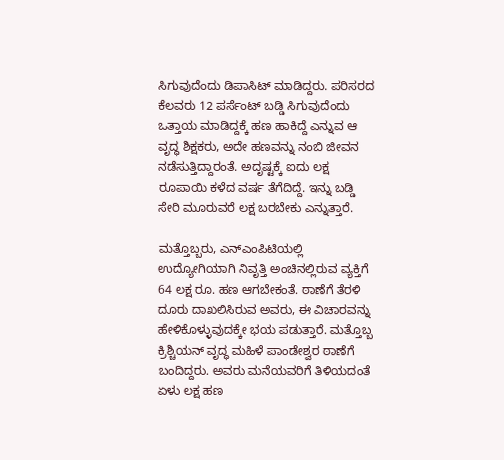ಸಿಗುವುದೆಂದು ಡಿಪಾಸಿಟ್ ಮಾಡಿದ್ದರು. ಪರಿಸರದ ಕೆಲವರು 12 ಪರ್ಸೆಂಟ್ ಬಡ್ಡಿ ಸಿಗುವುದೆಂದು ಒತ್ತಾಯ ಮಾಡಿದ್ದಕ್ಕೆ ಹಣ ಹಾಕಿದ್ದೆ ಎನ್ನುವ ಆ ವೃದ್ಧ ಶಿಕ್ಷಕರು, ಅದೇ ಹಣವನ್ನು ನಂಬಿ ಜೀವನ ನಡೆಸುತ್ತಿದ್ದಾರಂತೆ. ಅದೃಷ್ಟಕ್ಕೆ ಐದು ಲಕ್ಷ ರೂಪಾಯಿ ಕಳೆದ ವರ್ಷ ತೆಗೆದಿದ್ದೆ. ಇನ್ನು ಬಡ್ಡಿ ಸೇರಿ ಮೂರುವರೆ ಲಕ್ಷ ಬರಬೇಕು ಎನ್ನುತ್ತಾರೆ.

ಮತ್ತೊಬ್ಬರು, ಎನ್ಎಂಪಿಟಿಯಲ್ಲಿ ಉದ್ಯೋಗಿಯಾಗಿ ನಿವೃತ್ತಿ ಅಂಚಿನಲ್ಲಿರುವ ವ್ಯಕ್ತಿಗೆ 64 ಲಕ್ಷ ರೂ. ಹಣ ಆಗಬೇಕಂತೆ. ಠಾಣೆಗೆ ತೆರಳಿ ದೂರು ದಾಖಲಿಸಿರುವ ಅವರು, ಈ ವಿಚಾರವನ್ನು ಹೇಳಿಕೊಳ್ಳುವುದಕ್ಕೇ ಭಯ ಪಡುತ್ತಾರೆ. ಮತ್ತೊಬ್ಬ ಕ್ರಿಶ್ಚಿಯನ್ ವೃದ್ಧ ಮಹಿಳೆ ಪಾಂಡೇಶ್ವರ ಠಾಣೆಗೆ ಬಂದಿದ್ದರು. ಅವರು ಮನೆಯವರಿಗೆ ತಿಳಿಯದಂತೆ ಏಳು ಲಕ್ಷ ಹಣ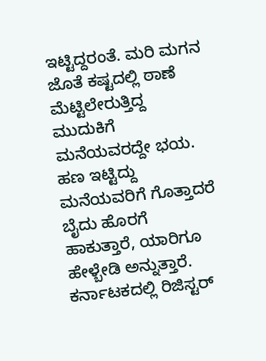ಇಟ್ಟಿದ್ದರಂತೆ. ಮರಿ ಮಗನ ಜೊತೆ ಕಷ್ಟದಲ್ಲಿ ಠಾಣೆ ಮೆಟ್ಟಿಲೇರುತ್ತಿದ್ದ ಮುದುಕಿಗೆ ಮನೆಯವರದ್ದೇ ಭಯ. ಹಣ ಇಟ್ಟಿದ್ದು ಮನೆಯವರಿಗೆ ಗೊತ್ತಾದರೆ ಬೈದು ಹೊರಗೆ ಹಾಕುತ್ತಾರೆ, ಯಾರಿಗೂ ಹೇಳ್ಬೇಡಿ ಅನ್ನುತ್ತಾರೆ.
ಕರ್ನಾಟಕದಲ್ಲಿ ರಿಜಿಸ್ಟರ್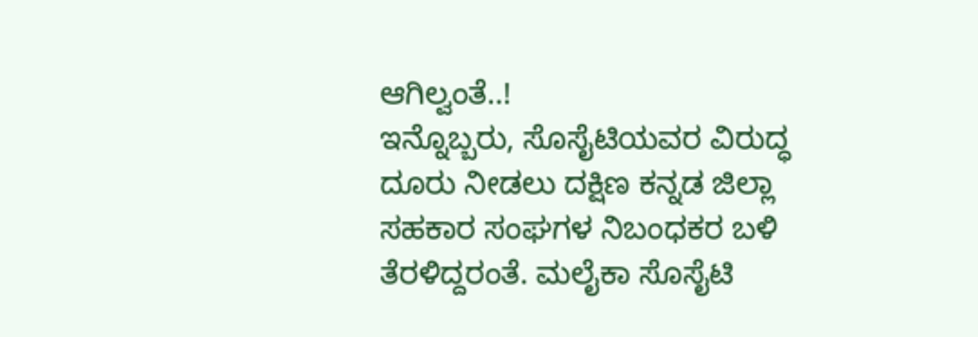ಆಗಿಲ್ವಂತೆ..!
ಇನ್ನೊಬ್ಬರು, ಸೊಸೈಟಿಯವರ ವಿರುದ್ಧ ದೂರು ನೀಡಲು ದಕ್ಷಿಣ ಕನ್ನಡ ಜಿಲ್ಲಾ ಸಹಕಾರ ಸಂಘಗಳ ನಿಬಂಧಕರ ಬಳಿ ತೆರಳಿದ್ದರಂತೆ. ಮಲೈಕಾ ಸೊಸೈಟಿ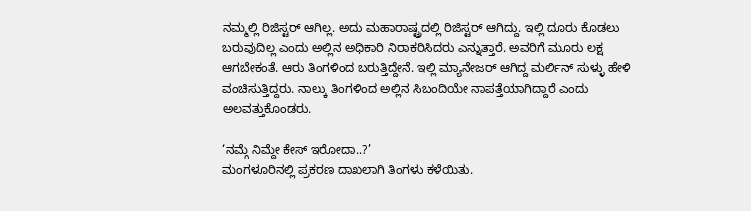ನಮ್ಮಲ್ಲಿ ರಿಜಿಸ್ಟರ್ ಆಗಿಲ್ಲ. ಅದು ಮಹಾರಾಷ್ಟ್ರದಲ್ಲಿ ರಿಜಿಸ್ಟರ್ ಆಗಿದ್ದು. ಇಲ್ಲಿ ದೂರು ಕೊಡಲು ಬರುವುದಿಲ್ಲ ಎಂದು ಅಲ್ಲಿನ ಅಧಿಕಾರಿ ನಿರಾಕರಿಸಿದರು ಎನ್ನುತ್ತಾರೆ. ಅವರಿಗೆ ಮೂರು ಲಕ್ಷ ಆಗಬೇಕಂತೆ. ಆರು ತಿಂಗಳಿಂದ ಬರುತ್ತಿದ್ದೇನೆ. ಇಲ್ಲಿ ಮ್ಯಾನೇಜರ್ ಆಗಿದ್ದ ಮರ್ಲಿನ್ ಸುಳ್ಳು ಹೇಳಿ ವಂಚಿಸುತ್ತಿದ್ದರು. ನಾಲ್ಕು ತಿಂಗಳಿಂದ ಅಲ್ಲಿನ ಸಿಬಂದಿಯೇ ನಾಪತ್ತೆಯಾಗಿದ್ದಾರೆ ಎಂದು ಅಲವತ್ತುಕೊಂಡರು.

‘ನಮ್ಗೆ ನಿಮ್ದೇ ಕೇಸ್ ಇರೋದಾ..?’
ಮಂಗಳೂರಿನಲ್ಲಿ ಪ್ರಕರಣ ದಾಖಲಾಗಿ ತಿಂಗಳು ಕಳೆಯಿತು.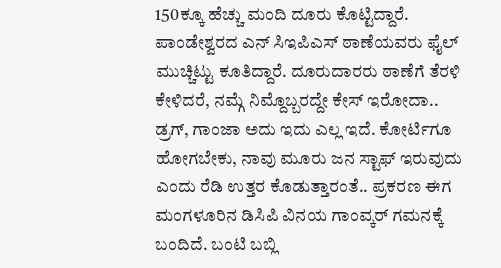150ಕ್ಕೂ ಹೆಚ್ಚು ಮಂದಿ ದೂರು ಕೊಟ್ಟಿದ್ದಾರೆ. ಪಾಂಡೇಶ್ವರದ ಎನ್ ಸಿಇಪಿಎಸ್ ಠಾಣೆಯವರು ಫೈಲ್ ಮುಚ್ಚಿಟ್ಟು ಕೂತಿದ್ದಾರೆ. ದೂರುದಾರರು ಠಾಣೆಗೆ ತೆರಳಿ ಕೇಳಿದರೆ, ನಮ್ಗೆ ನಿಮ್ದೊಬ್ಬರದ್ದೇ ಕೇಸ್ ಇರೋದಾ.. ಡ್ರಗ್, ಗಾಂಜಾ ಅದು ಇದು ಎಲ್ಲ ಇದೆ. ಕೋರ್ಟಿಗೂ ಹೋಗಬೇಕು, ನಾವು ಮೂರು ಜನ ಸ್ಟಾಫ್ ಇರುವುದು ಎಂದು ರೆಡಿ ಉತ್ತರ ಕೊಡುತ್ತಾರಂತೆ.. ಪ್ರಕರಣ ಈಗ ಮಂಗಳೂರಿನ ಡಿಸಿಪಿ ವಿನಯ ಗಾಂವ್ಕರ್ ಗಮನಕ್ಕೆ ಬಂದಿದೆ. ಬಂಟಿ ಬಬ್ಲಿ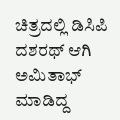ಚಿತ್ರದಲ್ಲಿ ಡಿಸಿಪಿ ದಶರಥ್ ಆಗಿ ಅಮಿತಾಭ್ ಮಾಡಿದ್ದ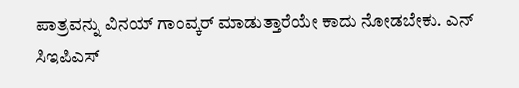ಪಾತ್ರವನ್ನು ವಿನಯ್ ಗಾಂವ್ಕರ್ ಮಾಡುತ್ತಾರೆಯೇ ಕಾದು ನೋಡಬೇಕು. ಎನ್ ಸಿಇಪಿಎಸ್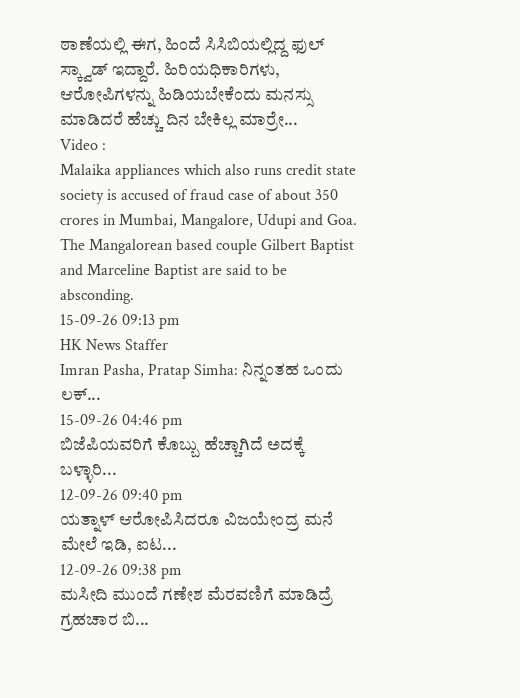ಠಾಣೆಯಲ್ಲಿ ಈಗ, ಹಿಂದೆ ಸಿಸಿಬಿಯಲ್ಲಿದ್ದ ಫುಲ್ ಸ್ಕ್ವಾಡ್ ಇದ್ದಾರೆ. ಹಿರಿಯಧಿಕಾರಿಗಳು, ಆರೋಪಿಗಳನ್ನು ಹಿಡಿಯಬೇಕೆಂದು ಮನಸ್ಸು ಮಾಡಿದರೆ ಹೆಚ್ಚು ದಿನ ಬೇಕಿಲ್ಲ ಮಾರ್ರೇ...
Video :
Malaika appliances which also runs credit state society is accused of fraud case of about 350 crores in Mumbai, Mangalore, Udupi and Goa. The Mangalorean based couple Gilbert Baptist and Marceline Baptist are said to be absconding.
15-09-26 09:13 pm
HK News Staffer
Imran Pasha, Pratap Simha: ನಿನ್ನಂತಹ ಒಂದು ಲಕ್...
15-09-26 04:46 pm
ಬಿಜೆಪಿಯವರಿಗೆ ಕೊಬ್ಬು ಹೆಚ್ಚಾಗಿದೆ ಅದಕ್ಕೆ ಬಳ್ಳಾರಿ...
12-09-26 09:40 pm
ಯತ್ನಾಳ್ ಆರೋಪಿಸಿದರೂ ವಿಜಯೇಂದ್ರ ಮನೆ ಮೇಲೆ ಇಡಿ, ಐಟ...
12-09-26 09:38 pm
ಮಸೀದಿ ಮುಂದೆ ಗಣೇಶ ಮೆರವಣಿಗೆ ಮಾಡಿದ್ರೆ ಗ್ರಹಚಾರ ಬಿ...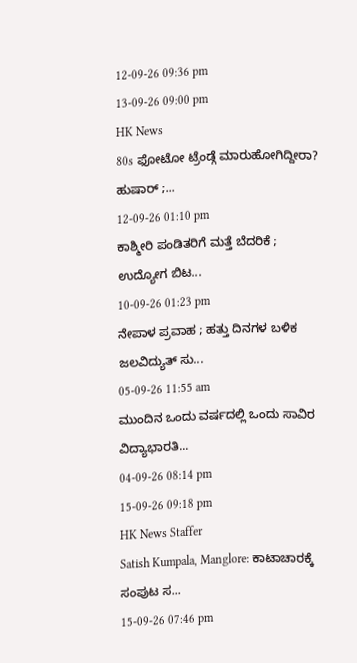12-09-26 09:36 pm
13-09-26 09:00 pm
HK News
80s ಫೋಟೋ ಟ್ರೆಂಡ್ಗೆ ಮಾರುಹೋಗಿದ್ದೀರಾ? ಹುಷಾರ್ ;...
12-09-26 01:10 pm
ಕಾಶ್ಮೀರಿ ಪಂಡಿತರಿಗೆ ಮತ್ತೆ ಬೆದರಿಕೆ ; ಉದ್ಯೋಗ ಬಿಟ...
10-09-26 01:23 pm
ನೇಪಾಳ ಪ್ರವಾಹ ; ಹತ್ತು ದಿನಗಳ ಬಳಿಕ ಜಲವಿದ್ಯುತ್ ಸು...
05-09-26 11:55 am
ಮುಂದಿನ ಒಂದು ವರ್ಷದಲ್ಲಿ ಒಂದು ಸಾವಿರ ವಿದ್ಯಾಭಾರತಿ...
04-09-26 08:14 pm
15-09-26 09:18 pm
HK News Staffer
Satish Kumpala, Manglore: ಕಾಟಾಚಾರಕ್ಕೆ ಸಂಪುಟ ಸ...
15-09-26 07:46 pm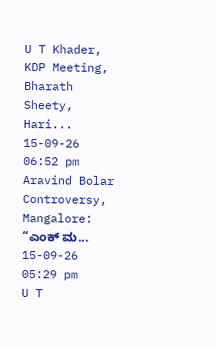U T Khader, KDP Meeting, Bharath Sheety, Hari...
15-09-26 06:52 pm
Aravind Bolar Controversy, Mangalore: “ಎಂಕ್ ಮ...
15-09-26 05:29 pm
U T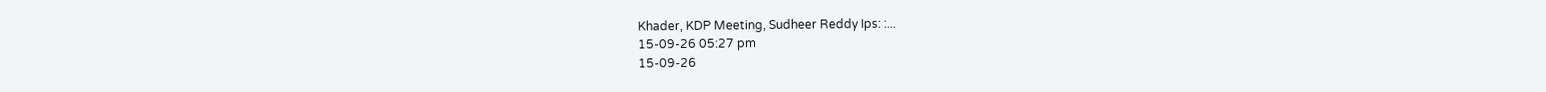Khader, KDP Meeting, Sudheer Reddy Ips: :...
15-09-26 05:27 pm
15-09-26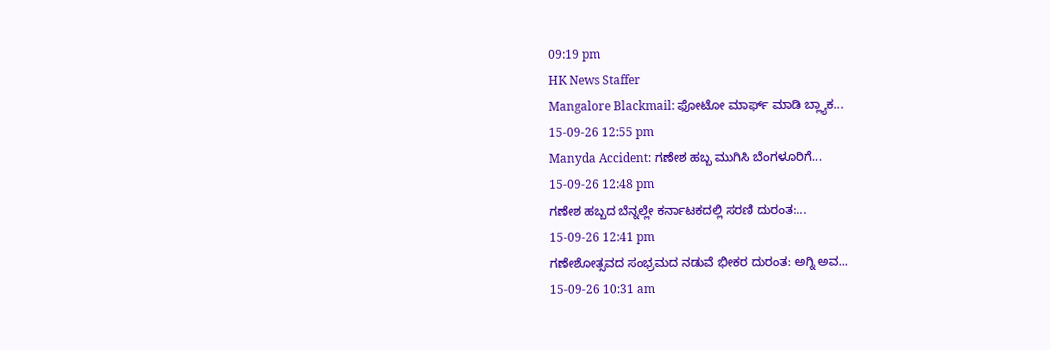09:19 pm
HK News Staffer
Mangalore Blackmail: ಫೋಟೋ ಮಾರ್ಫ್ ಮಾಡಿ ಬ್ಲ್ಯಾಕ...
15-09-26 12:55 pm
Manyda Accident: ಗಣೇಶ ಹಬ್ಬ ಮುಗಿಸಿ ಬೆಂಗಳೂರಿಗೆ...
15-09-26 12:48 pm
ಗಣೇಶ ಹಬ್ಬದ ಬೆನ್ನಲ್ಲೇ ಕರ್ನಾಟಕದಲ್ಲಿ ಸರಣಿ ದುರಂತ:...
15-09-26 12:41 pm
ಗಣೇಶೋತ್ಸವದ ಸಂಭ್ರಮದ ನಡುವೆ ಭೀಕರ ದುರಂತ: ಅಗ್ನಿ ಅವ...
15-09-26 10:31 am